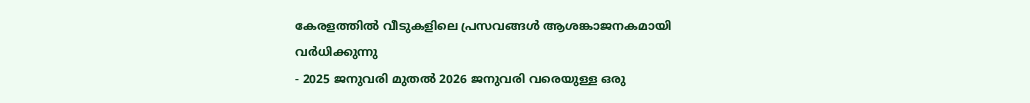കേരളത്തിൽ വീടുകളിലെ പ്രസവങ്ങൾ ആശങ്കാജനകമായി വർധിക്കുന്നു
- 2025 ജനുവരി മുതൽ 2026 ജനുവരി വരെയുള്ള ഒരു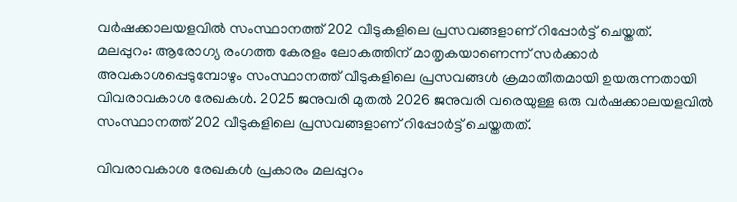വർഷക്കാലയളവിൽ സംസ്ഥാനത്ത് 202 വീടുകളിലെ പ്രസവങ്ങളാണ് റിപ്പോർട്ട് ചെയ്തത്.
മലപ്പുറം: ആരോഗ്യ രംഗത്ത കേരളം ലോകത്തിന് മാതൃകയാണെന്ന് സർക്കാർ അവകാശപ്പെടുമ്പോഴും സംസ്ഥാനത്ത് വീടുകളിലെ പ്രസവങ്ങൾ ക്രമാതീതമായി ഉയരുന്നതായി വിവരാവകാശ രേഖകൾ. 2025 ജനുവരി മുതൽ 2026 ജനുവരി വരെയുള്ള ഒരു വർഷക്കാലയളവിൽ സംസ്ഥാനത്ത് 202 വീടുകളിലെ പ്രസവങ്ങളാണ് റിപ്പോർട്ട് ചെയ്തതത്.

വിവരാവകാശ രേഖകൾ പ്രകാരം മലപ്പുറം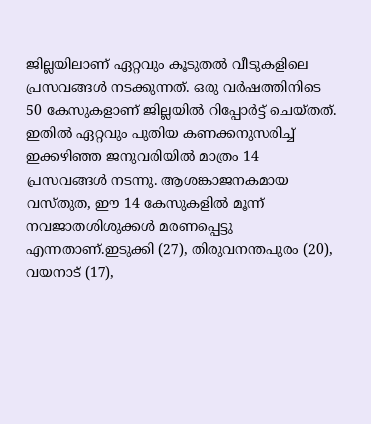ജില്ലയിലാണ് ഏറ്റവും കൂടുതൽ വീടുകളിലെ പ്രസവങ്ങൾ നടക്കുന്നത്. ഒരു വർഷത്തിനിടെ 50 കേസുകളാണ് ജില്ലയിൽ റിപ്പോർട്ട് ചെയ്തത്. ഇതിൽ ഏറ്റവും പുതിയ കണക്കനുസരിച്ച് ഇക്കഴിഞ്ഞ ജനുവരിയിൽ മാത്രം 14 പ്രസവങ്ങൾ നടന്നു. ആശങ്കാജനകമായ വസ്തുത, ഈ 14 കേസുകളിൽ മൂന്ന് നവജാതശിശുക്കൾ മരണപ്പെട്ടു എന്നതാണ്.ഇടുക്കി (27), തിരുവനന്തപുരം (20), വയനാട് (17),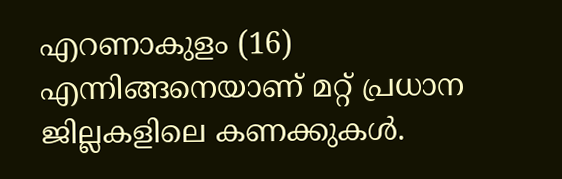എറണാകുളം (16) എന്നിങ്ങനെയാണ് മറ്റ് പ്രധാന ജില്ലകളിലെ കണക്കുകൾ.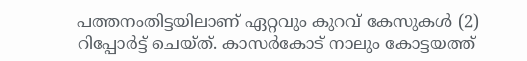പത്തനംതിട്ടയിലാണ് ഏറ്റവും കുറവ് കേസുകൾ (2) റിപ്പോർട്ട് ചെയ്ത്. കാസർകോട് നാലും കോട്ടയത്ത്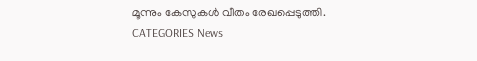മൂന്നും കേസുകൾ വീതം രേഖപ്പെടുത്തി.
CATEGORIES News